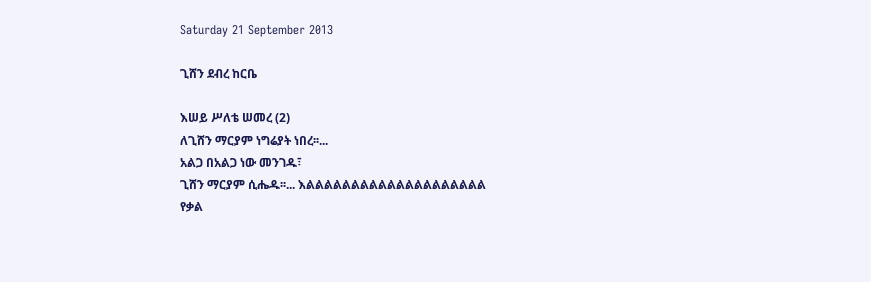Saturday 21 September 2013

ጊሸን ደብረ ከርቤ

እሠይ ሥለቴ ሠመረ (2)
ለጊሸን ማርያም ነግሬያት ነበረ፡፡...
አልጋ በአልጋ ነው መንገዱ፣
ጊሸን ማርያም ሲሔዱ፡፡... እልልልልልልልልልልልልልልልልልልልል
የቃል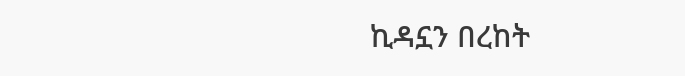ኪዳኗን በረከት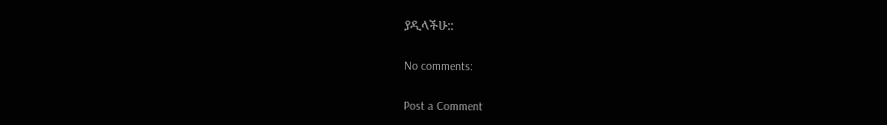ያዲላችሁ::

No comments:

Post a Comment